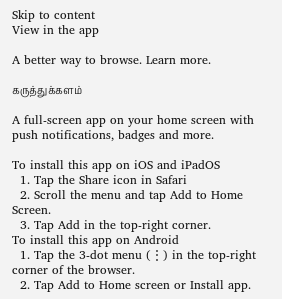Skip to content
View in the app

A better way to browse. Learn more.

கருத்துக்களம்

A full-screen app on your home screen with push notifications, badges and more.

To install this app on iOS and iPadOS
  1. Tap the Share icon in Safari
  2. Scroll the menu and tap Add to Home Screen.
  3. Tap Add in the top-right corner.
To install this app on Android
  1. Tap the 3-dot menu (⋮) in the top-right corner of the browser.
  2. Tap Add to Home screen or Install app.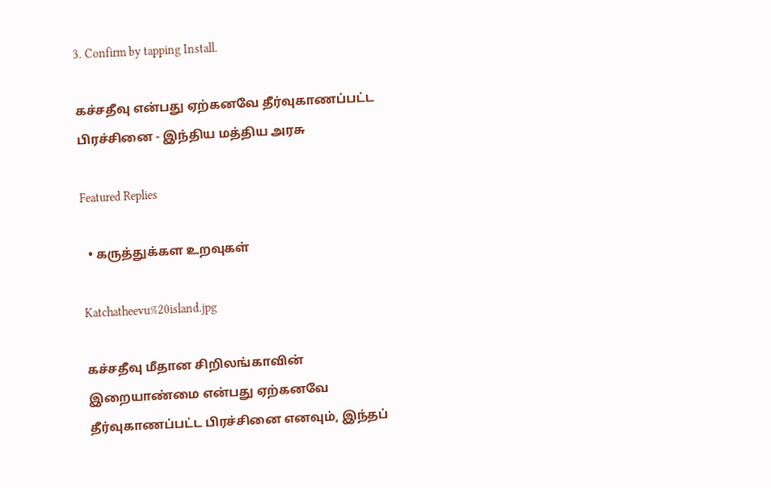3. Confirm by tapping Install.

கச்சதீவு என்பது ஏற்கனவே தீர்வுகாணப்பட்ட பிரச்சினை - இந்திய மத்திய அரசு

Featured Replies

  • கருத்துக்கள உறவுகள்

Katchatheevu%20island.jpg

கச்சதீவு மீதான சிறிலங்காவின் இறையாண்மை என்பது ஏற்கனவே தீர்வுகாணப்பட்ட பிரச்சினை எனவும், இந்தப்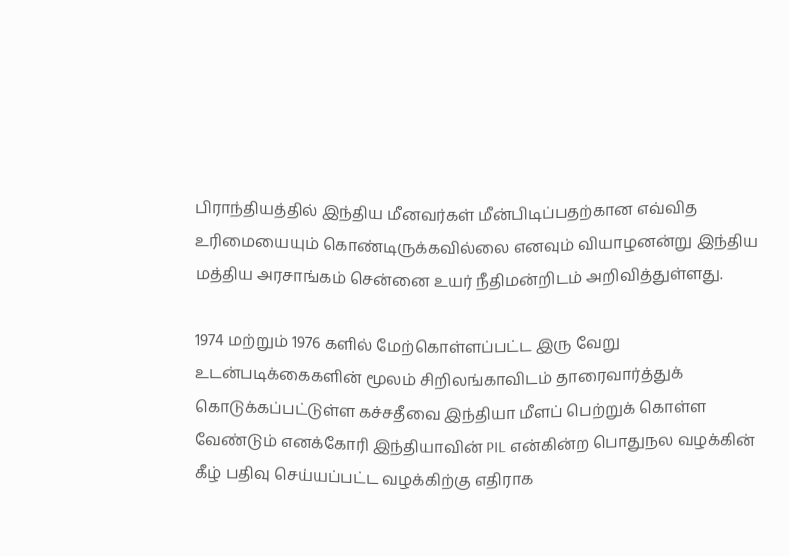பிராந்தியத்தில் இந்திய மீனவர்கள் மீன்பிடிப்பதற்கான எவ்வித உரிமையையும் கொண்டிருக்கவில்லை எனவும் வியாழனன்று இந்திய மத்திய அரசாங்கம் சென்னை உயர் நீதிமன்றிடம் அறிவித்துள்ளது.

1974 மற்றும் 1976 களில் மேற்கொள்ளப்பட்ட இரு வேறு உடன்படிக்கைகளின் மூலம் சிறிலங்காவிடம் தாரைவார்த்துக் கொடுக்கப்பட்டுள்ள கச்சதீவை இந்தியா மீளப் பெற்றுக் கொள்ள வேண்டும் எனக்கோரி இந்தியாவின் PIL என்கின்ற பொதுநல வழக்கின் கீழ் பதிவு செய்யப்பட்ட வழக்கிற்கு எதிராக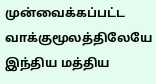முன்வைக்கப்பட்ட வாக்குமூலத்திலேயே இந்திய மத்திய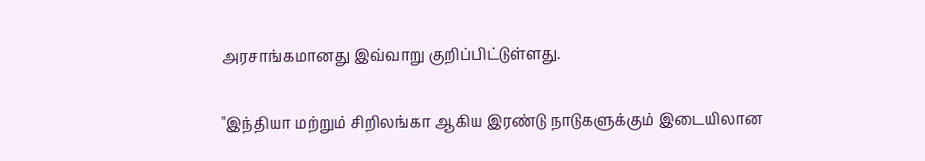அரசாங்கமானது இவ்வாறு குறிப்பிட்டுள்ளது.

"இந்தியா மற்றும் சிறிலங்கா ஆகிய இரண்டு நாடுகளுக்கும் இடையிலான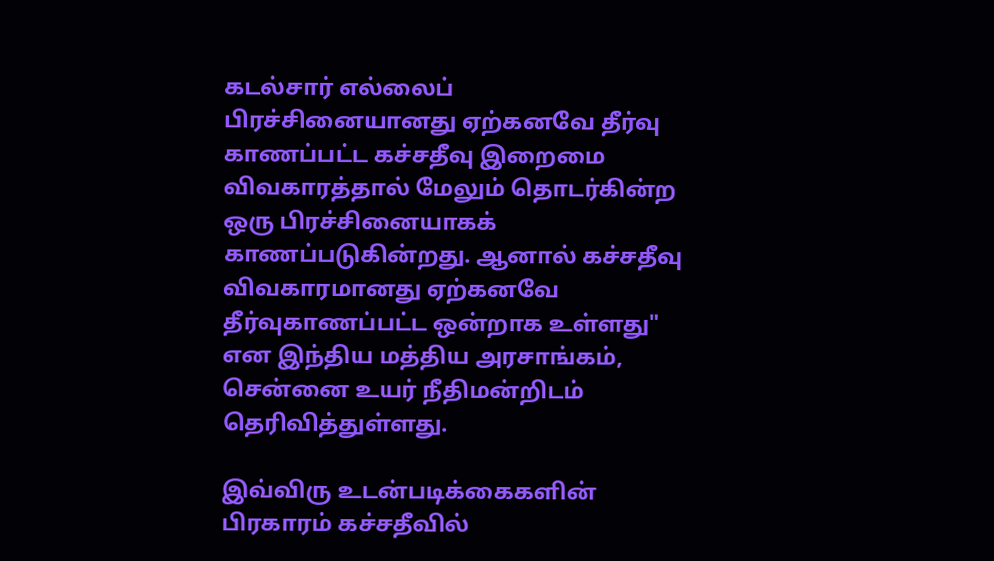கடல்சார் எல்லைப் பிரச்சினையானது ஏற்கனவே தீர்வு காணப்பட்ட கச்சதீவு இறைமை விவகாரத்தால் மேலும் தொடர்கின்ற ஒரு பிரச்சினையாகக் காணப்படுகின்றது. ஆனால் கச்சதீவு விவகாரமானது ஏற்கனவே தீர்வுகாணப்பட்ட ஒன்றாக உள்ளது" என இந்திய மத்திய அரசாங்கம், சென்னை உயர் நீதிமன்றிடம் தெரிவித்துள்ளது.

இவ்விரு உடன்படிக்கைகளின் பிரகாரம் கச்சதீவில்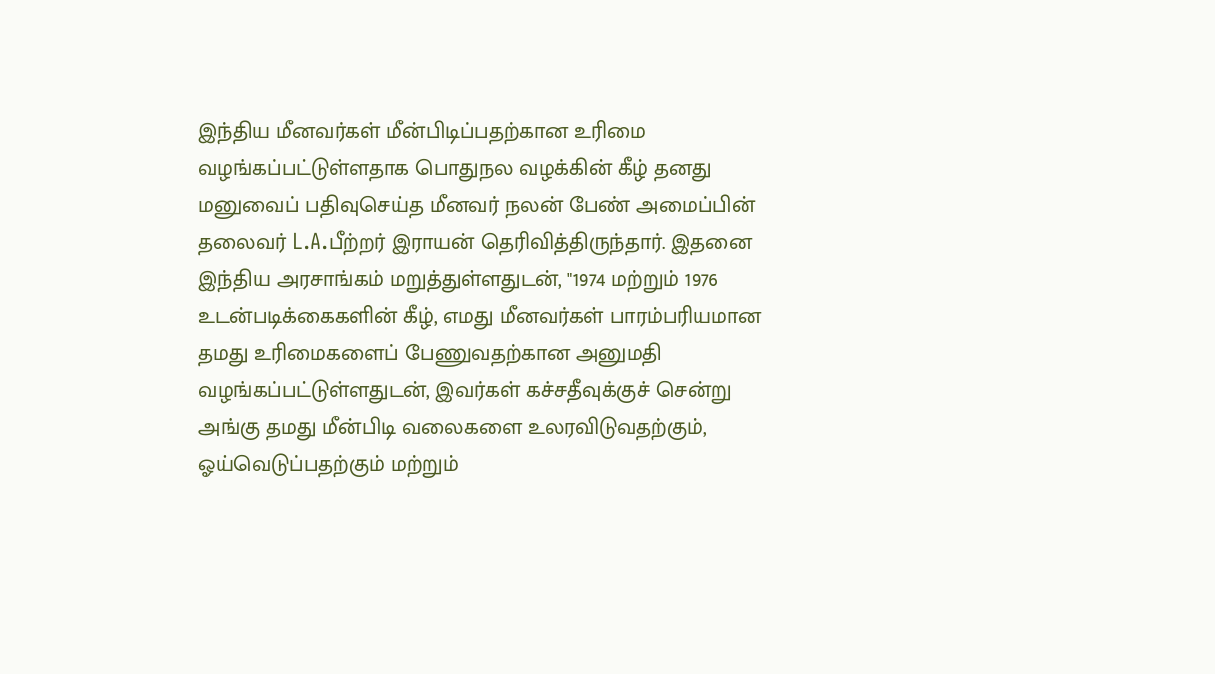இந்திய மீனவர்கள் மீன்பிடிப்பதற்கான உரிமை வழங்கப்பட்டுள்ளதாக பொதுநல வழக்கின் கீழ் தனது மனுவைப் பதிவுசெய்த மீனவர் நலன் பேண் அமைப்பின் தலைவர் L.A.பீற்றர் இராயன் தெரிவித்திருந்தார். இதனை இந்திய அரசாங்கம் மறுத்துள்ளதுடன், "1974 மற்றும் 1976 உடன்படிக்கைகளின் கீழ், எமது மீனவர்கள் பாரம்பரியமான தமது உரிமைகளைப் பேணுவதற்கான அனுமதி வழங்கப்பட்டுள்ளதுடன், இவர்கள் கச்சதீவுக்குச் சென்று அங்கு தமது மீன்பிடி வலைகளை உலரவிடுவதற்கும், ஓய்வெடுப்பதற்கும் மற்றும்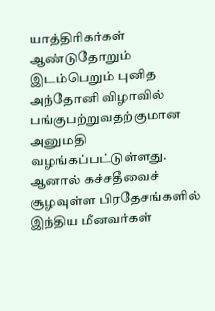யாத்திரிகர்கள் ஆண்டுதோறும் இடம்பெறும் புனித அந்தோனி விழாவில் பங்குபற்றுவதற்குமான அனுமதி வழங்கப்பட்டுள்ளது. ஆனால் கச்சதீவைச் சூழவுள்ள பிரதேசங்களில் இந்திய மீனவர்கள்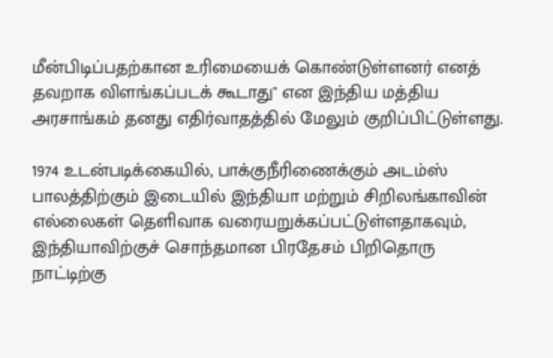மீன்பிடிப்பதற்கான உரிமையைக் கொண்டுள்ளனர் எனத் தவறாக விளங்கப்படக் கூடாது" என இந்திய மத்திய அரசாங்கம் தனது எதிர்வாதத்தில் மேலும் குறிப்பிட்டுள்ளது.

1974 உடன்படிக்கையில், பாக்குநீரிணைக்கும் அடம்ஸ் பாலத்திற்கும் இடையில் இந்தியா மற்றும் சிறிலங்காவின் எல்லைகள் தெளிவாக வரையறுக்கப்பட்டுள்ளதாகவும், இந்தியாவிற்குச் சொந்தமான பிரதேசம் பிறிதொரு நாட்டிற்கு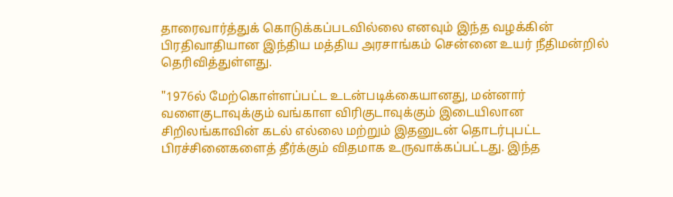தாரைவார்த்துக் கொடுக்கப்படவில்லை எனவும் இந்த வழக்கின் பிரதிவாதியான இந்திய மத்திய அரசாங்கம் சென்னை உயர் நீதிமன்றில் தெரிவித்துள்ளது.

"1976ல் மேற்கொள்ளப்பட்ட உடன்படிக்கையானது, மன்னார் வளைகுடாவுக்கும் வங்காள விரிகுடாவுக்கும் இடையிலான சிறிலங்காவின் கடல் எல்லை மற்றும் இதனுடன் தொடர்புபட்ட பிரச்சினைகளைத் தீர்க்கும் விதமாக உருவாக்கப்பட்டது. இந்த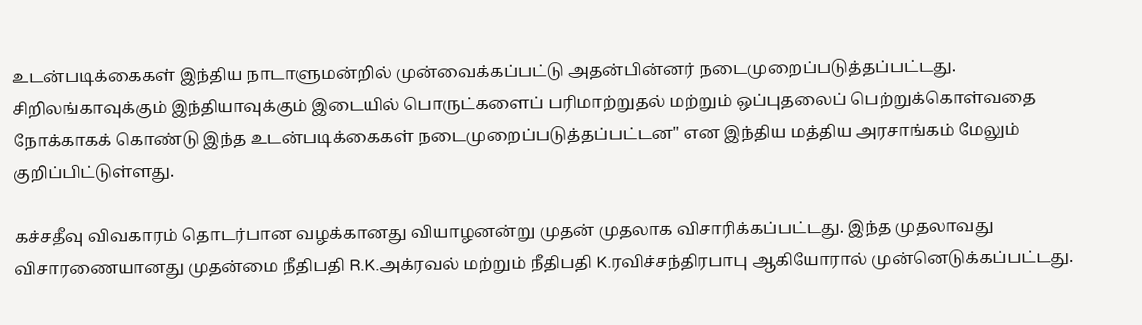உடன்படிக்கைகள் இந்திய நாடாளுமன்றில் முன்வைக்கப்பட்டு அதன்பின்னர் நடைமுறைப்படுத்தப்பட்டது. சிறிலங்காவுக்கும் இந்தியாவுக்கும் இடையில் பொருட்களைப் பரிமாற்றுதல் மற்றும் ஒப்புதலைப் பெற்றுக்கொள்வதை நோக்காகக் கொண்டு இந்த உடன்படிக்கைகள் நடைமுறைப்படுத்தப்பட்டன" என இந்திய மத்திய அரசாங்கம் மேலும் குறிப்பிட்டுள்ளது.

கச்சதீவு விவகாரம் தொடர்பான வழக்கானது வியாழனன்று முதன் முதலாக விசாரிக்கப்பட்டது. இந்த முதலாவது விசாரணையானது முதன்மை நீதிபதி R.K.அக்ரவல் மற்றும் நீதிபதி K.ரவிச்சந்திரபாபு ஆகியோரால் முன்னெடுக்கப்பட்டது.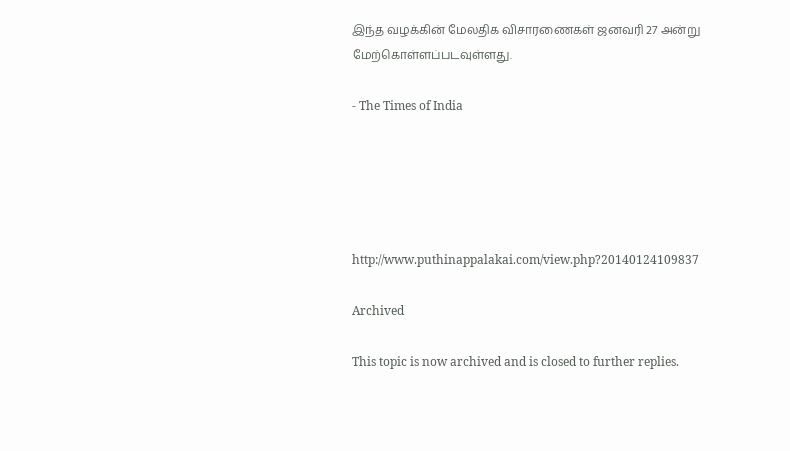இந்த வழக்கின் மேலதிக விசாரணைகள் ஜனவரி 27 அன்று மேற்கொள்ளப்படவுள்ளது.

- The Times of India





http://www.puthinappalakai.com/view.php?20140124109837

Archived

This topic is now archived and is closed to further replies.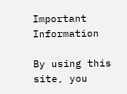Important Information

By using this site, you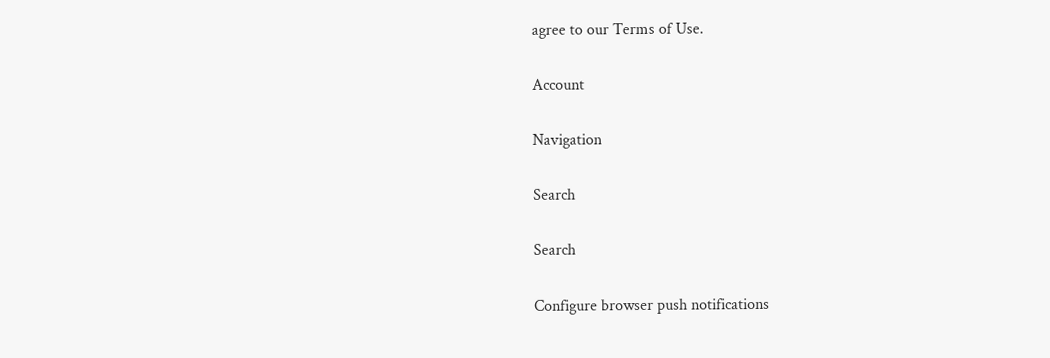agree to our Terms of Use.

Account

Navigation

Search

Search

Configure browser push notifications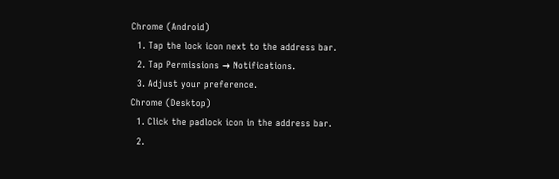Chrome (Android)
  1. Tap the lock icon next to the address bar.
  2. Tap Permissions → Notifications.
  3. Adjust your preference.
Chrome (Desktop)
  1. Click the padlock icon in the address bar.
  2.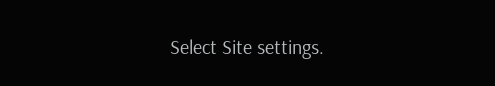Select Site settings.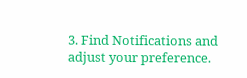3. Find Notifications and adjust your preference.